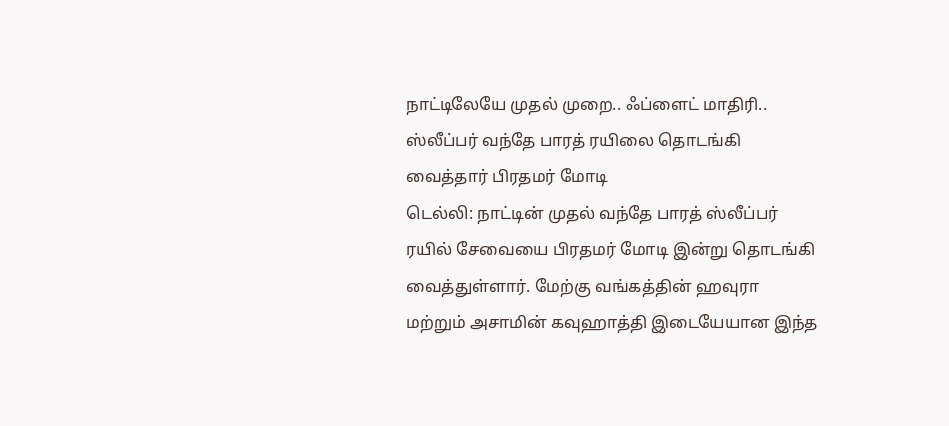நாட்டிலேயே முதல் முறை.. ஃப்ளைட் மாதிரி.. ஸ்லீப்பர் வந்தே பாரத் ரயிலை தொடங்கி வைத்தார் பிரதமர் மோடி
டெல்லி: நாட்டின் முதல் வந்தே பாரத் ஸ்லீப்பர் ரயில் சேவையை பிரதமர் மோடி இன்று தொடங்கி வைத்துள்ளார். மேற்கு வங்கத்தின் ஹவுரா மற்றும் அசாமின் கவுஹாத்தி இடையேயான இந்த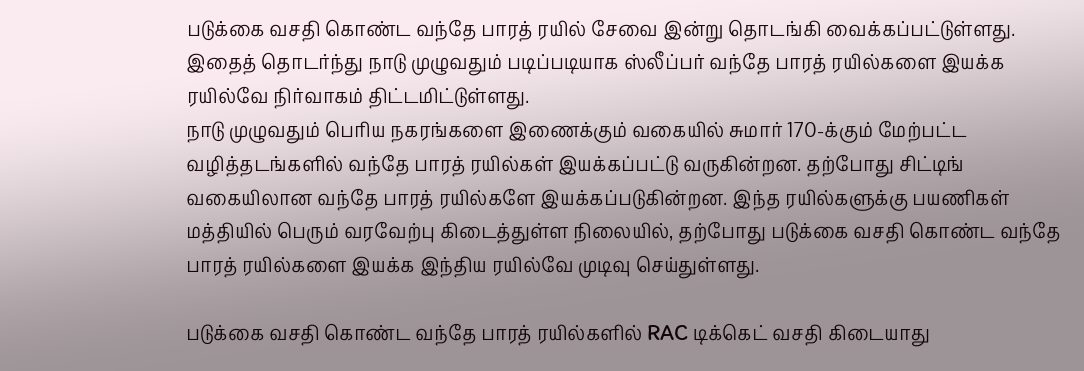படுக்கை வசதி கொண்ட வந்தே பாரத் ரயில் சேவை இன்று தொடங்கி வைக்கப்பட்டுள்ளது. இதைத் தொடர்ந்து நாடு முழுவதும் படிப்படியாக ஸ்லீப்பர் வந்தே பாரத் ரயில்களை இயக்க ரயில்வே நிர்வாகம் திட்டமிட்டுள்ளது.
நாடு முழுவதும் பெரிய நகரங்களை இணைக்கும் வகையில் சுமார் 170-க்கும் மேற்பட்ட வழித்தடங்களில் வந்தே பாரத் ரயில்கள் இயக்கப்பட்டு வருகின்றன. தற்போது சிட்டிங் வகையிலான வந்தே பாரத் ரயில்களே இயக்கப்படுகின்றன. இந்த ரயில்களுக்கு பயணிகள் மத்தியில் பெரும் வரவேற்பு கிடைத்துள்ள நிலையில், தற்போது படுக்கை வசதி கொண்ட வந்தே பாரத் ரயில்களை இயக்க இந்திய ரயில்வே முடிவு செய்துள்ளது.

படுக்கை வசதி கொண்ட வந்தே பாரத் ரயில்களில் RAC டிக்கெட் வசதி கிடையாது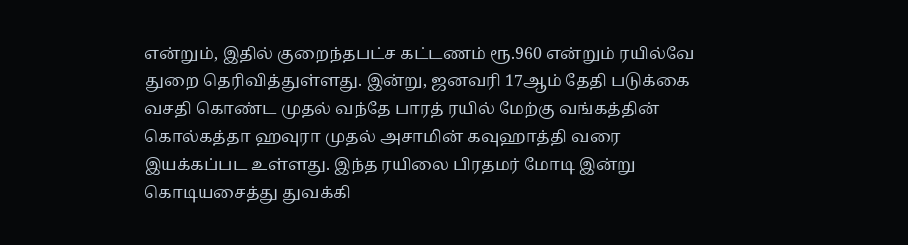என்றும், இதில் குறைந்தபட்ச கட்டணம் ரூ.960 என்றும் ரயில்வே துறை தெரிவித்துள்ளது. இன்று, ஜனவரி 17ஆம் தேதி படுக்கை வசதி கொண்ட முதல் வந்தே பாரத் ரயில் மேற்கு வங்கத்தின் கொல்கத்தா ஹவுரா முதல் அசாமின் கவுஹாத்தி வரை இயக்கப்பட உள்ளது. இந்த ரயிலை பிரதமர் மோடி இன்று கொடியசைத்து துவக்கி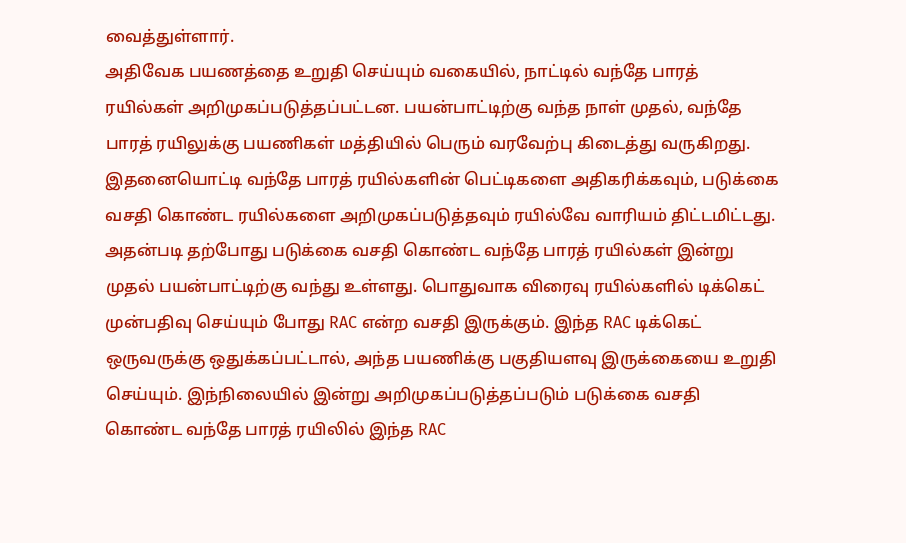வைத்துள்ளார்.
அதிவேக பயணத்தை உறுதி செய்யும் வகையில், நாட்டில் வந்தே பாரத் ரயில்கள் அறிமுகப்படுத்தப்பட்டன. பயன்பாட்டிற்கு வந்த நாள் முதல், வந்தே பாரத் ரயிலுக்கு பயணிகள் மத்தியில் பெரும் வரவேற்பு கிடைத்து வருகிறது. இதனையொட்டி வந்தே பாரத் ரயில்களின் பெட்டிகளை அதிகரிக்கவும், படுக்கை வசதி கொண்ட ரயில்களை அறிமுகப்படுத்தவும் ரயில்வே வாரியம் திட்டமிட்டது.
அதன்படி தற்போது படுக்கை வசதி கொண்ட வந்தே பாரத் ரயில்கள் இன்று முதல் பயன்பாட்டிற்கு வந்து உள்ளது. பொதுவாக விரைவு ரயில்களில் டிக்கெட் முன்பதிவு செய்யும் போது RAC என்ற வசதி இருக்கும். இந்த RAC டிக்கெட் ஒருவருக்கு ஒதுக்கப்பட்டால், அந்த பயணிக்கு பகுதியளவு இருக்கையை உறுதி செய்யும். இந்நிலையில் இன்று அறிமுகப்படுத்தப்படும் படுக்கை வசதி கொண்ட வந்தே பாரத் ரயிலில் இந்த RAC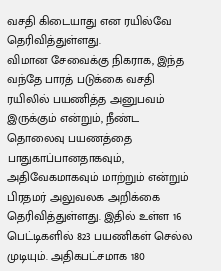வசதி கிடையாது என ரயில்வே தெரிவித்துள்ளது.
விமான சேவைக்கு நிகராக, இந்த வந்தே பாரத் படுக்கை வசதி ரயிலில் பயணித்த அனுபவம் இருக்கும் என்றும், நீண்ட தொலைவு பயணத்தை பாதுகாப்பானதாகவும், அதிவேகமாகவும் மாற்றும் என்றும் பிரதமர் அலுவலக அறிக்கை தெரிவித்துள்ளது. இதில் உள்ள 16 பெட்டிகளில் 823 பயணிகள் செல்ல முடியும். அதிகபட்சமாக 180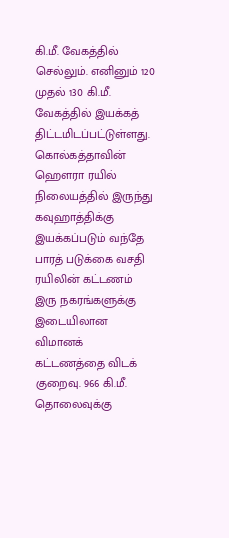கி.மீ. வேகத்தில் செல்லும். எனினும் 120 முதல் 130 கி.மீ. வேகத்தில் இயக்கத் திட்டமிடப்பட்டுள்ளது.
கொல்கத்தாவின் ஹௌரா ரயில் நிலையத்தில் இருந்து கவுஹாத்திக்கு இயக்கப்படும் வந்தே பாரத் படுக்கை வசதி ரயிலின் கட்டணம் இரு நகரங்களுக்கு இடையிலான விமானக் கட்டணத்தை விடக் குறைவு. 966 கி.மீ. தொலைவுக்கு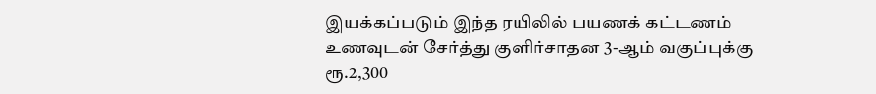இயக்கப்படும் இந்த ரயிலில் பயணக் கட்டணம் உணவுடன் சேர்த்து குளிர்சாதன 3-ஆம் வகுப்புக்கு ரூ.2,300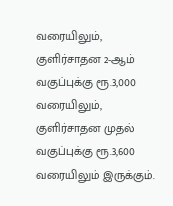வரையிலும், குளிர்சாதன 2-ஆம் வகுப்புக்கு ரூ.3,000 வரையிலும், குளிர்சாதன முதல் வகுப்புக்கு ரூ.3,600 வரையிலும் இருக்கும்.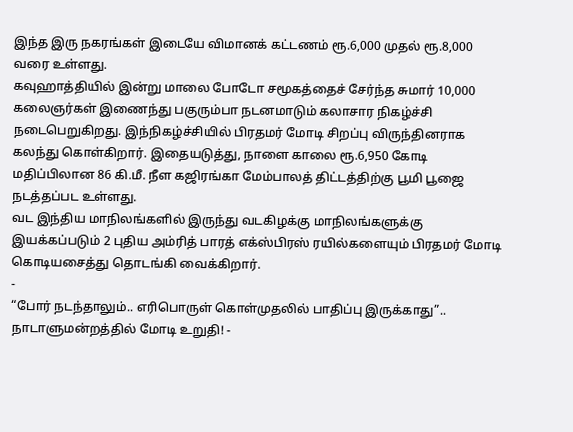இந்த இரு நகரங்கள் இடையே விமானக் கட்டணம் ரூ.6,000 முதல் ரூ.8,000 வரை உள்ளது.
கவுஹாத்தியில் இன்று மாலை போடோ சமூகத்தைச் சேர்ந்த சுமார் 10,000 கலைஞர்கள் இணைந்து பகுரும்பா நடனமாடும் கலாசார நிகழ்ச்சி நடைபெறுகிறது. இந்நிகழ்ச்சியில் பிரதமர் மோடி சிறப்பு விருந்தினராக கலந்து கொள்கிறார். இதையடுத்து, நாளை காலை ரூ.6,950 கோடி மதிப்பிலான 86 கி.மீ. நீள கஜிரங்கா மேம்பாலத் திட்டத்திற்கு பூமி பூஜை நடத்தப்பட உள்ளது.
வட இந்திய மாநிலங்களில் இருந்து வடகிழக்கு மாநிலங்களுக்கு இயக்கப்படும் 2 புதிய அம்ரித் பாரத் எக்ஸ்பிரஸ் ரயில்களையும் பிரதமர் மோடி கொடியசைத்து தொடங்கி வைக்கிறார்.
-
“போர் நடந்தாலும்.. எரிபொருள் கொள்முதலில் பாதிப்பு இருக்காது”.. நாடாளுமன்றத்தில் மோடி உறுதி! -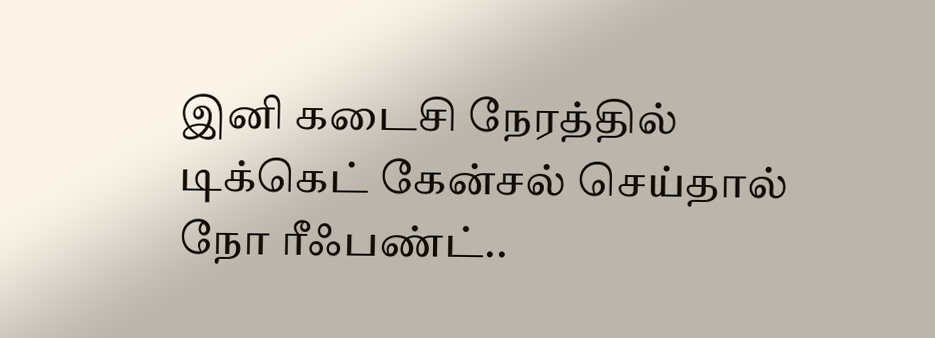இனி கடைசி நேரத்தில் டிக்கெட் கேன்சல் செய்தால் நோ ரீஃபண்ட்..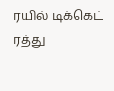ரயில் டிக்கெட் ரத்து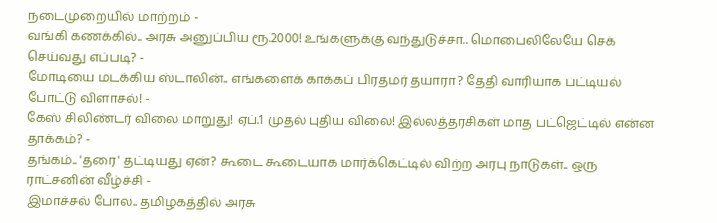நடைமுறையில் மாற்றம் -
வங்கி கணக்கில்.. அரசு அனுப்பிய ரூ.2000! உங்களுக்கு வந்துடுச்சா.. மொபைலிலேயே செக் செய்வது எப்படி? -
மோடியை மடக்கிய ஸ்டாலின்.. எங்களைக் காக்கப் பிரதமர் தயாரா? தேதி வாரியாக பட்டியல் போட்டு விளாசல்! -
கேஸ் சிலிண்டர் விலை மாறுது! ஏப்.1 முதல் புதிய விலை! இல்லத்தரசிகள் மாத பட்ஜெட்டில் என்ன தாக்கம்? -
தங்கம்.. 'தரை' தட்டியது ஏன்? கூடை கூடையாக மார்க்கெட்டில் விற்ற அரபு நாடுகள்.. ஒரு ராட்சனின் வீழ்ச்சி -
இமாச்சல் போல.. தமிழகத்தில் அரசு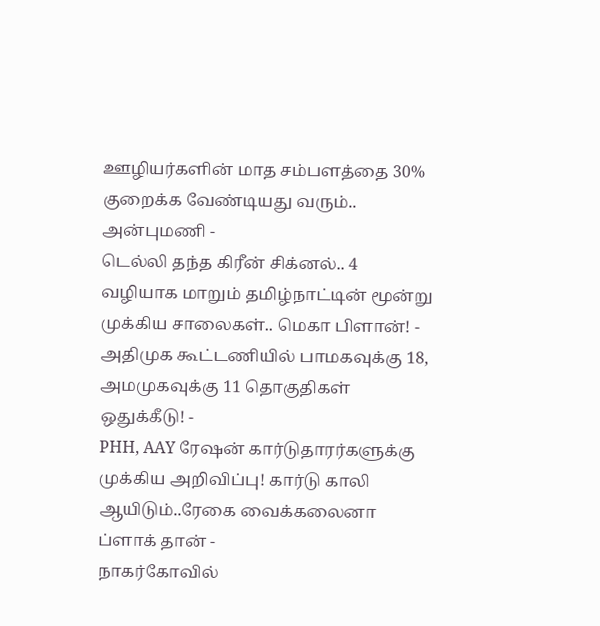ஊழியர்களின் மாத சம்பளத்தை 30% குறைக்க வேண்டியது வரும்.. அன்புமணி -
டெல்லி தந்த கிரீன் சிக்னல்.. 4 வழியாக மாறும் தமிழ்நாட்டின் மூன்று முக்கிய சாலைகள்.. மெகா பிளான்! -
அதிமுக கூட்டணியில் பாமகவுக்கு 18, அமமுகவுக்கு 11 தொகுதிகள் ஒதுக்கீடு! -
PHH, AAY ரேஷன் கார்டுதாரர்களுக்கு முக்கிய அறிவிப்பு! கார்டு காலி ஆயிடும்..ரேகை வைக்கலைனா ப்ளாக் தான் -
நாகர்கோவில்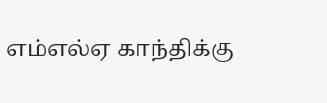எம்எல்ஏ காந்திக்கு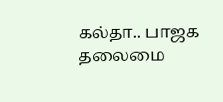கல்தா.. பாஜக தலைமை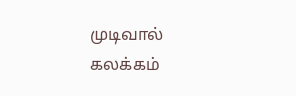முடிவால் கலக்கம்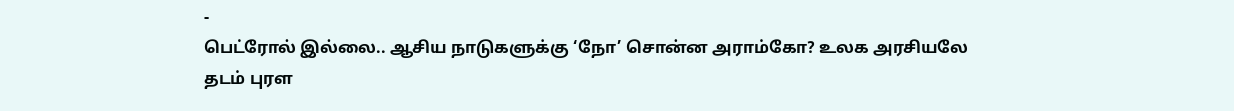-
பெட்ரோல் இல்லை.. ஆசிய நாடுகளுக்கு ‘நோ’ சொன்ன அராம்கோ? உலக அரசியலே தடம் புரள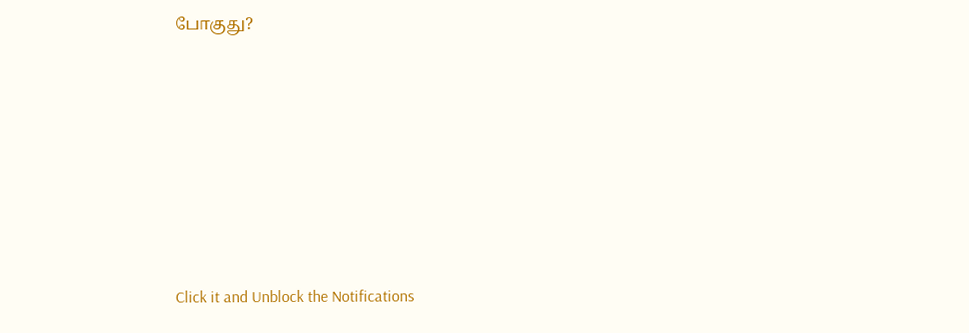போகுது?












Click it and Unblock the Notifications